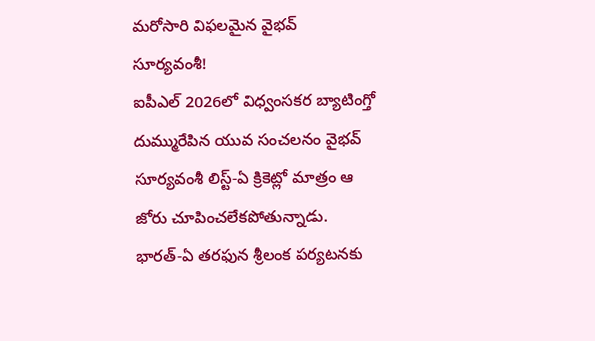మరోసారి విఫలమైన వైభవ్ సూర్యవంశీ!
ఐపీఎల్ 2026లో విధ్వంసకర బ్యాటింగ్తో దుమ్మురేపిన యువ సంచలనం వైభవ్ సూర్యవంశీ లిస్ట్-ఏ క్రికెట్లో మాత్రం ఆ జోరు చూపించలేకపోతున్నాడు. భారత్-ఏ తరఫున శ్రీలంక పర్యటనకు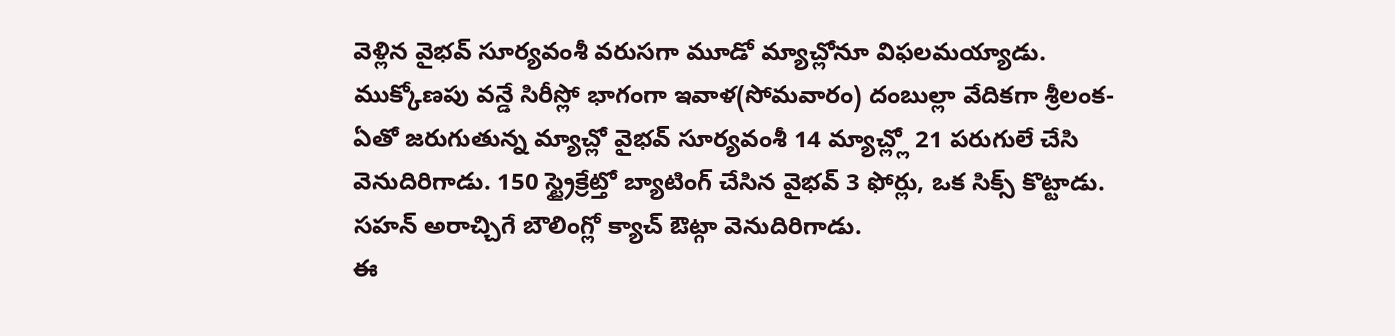వెళ్లిన వైభవ్ సూర్యవంశీ వరుసగా మూడో మ్యాచ్లోనూ విఫలమయ్యాడు. ముక్కోణపు వన్డే సిరీస్లో భాగంగా ఇవాళ(సోమవారం) దంబుల్లా వేదికగా శ్రీలంక-ఏతో జరుగుతున్న మ్యాచ్లో వైభవ్ సూర్యవంశీ 14 మ్యాచ్ల్లో 21 పరుగులే చేసి వెనుదిరిగాడు. 150 స్ట్రైక్రేట్తో బ్యాటింగ్ చేసిన వైభవ్ 3 ఫోర్లు, ఒక సిక్స్ కొట్టాడు. సహన్ అరాచ్చిగే బౌలింగ్లో క్యాచ్ ఔట్గా వెనుదిరిగాడు.
ఈ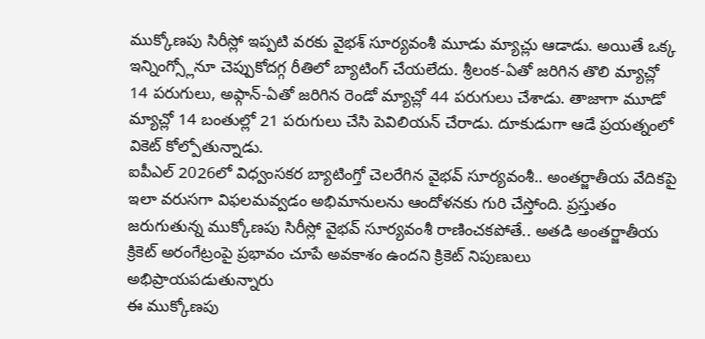ముక్కోణపు సిరీస్లో ఇప్పటి వరకు వైభశ్ సూర్యవంశీ మూడు మ్యాచ్లు ఆడాడు. అయితే ఒక్క ఇన్నింగ్స్లోనూ చెప్పుకోదగ్గ రీతిలో బ్యాటింగ్ చేయలేదు. శ్రీలంక-ఏతో జరిగిన తొలి మ్యాచ్లో 14 పరుగులు, అఫ్గాన్-ఏతో జరిగిన రెండో మ్యాచ్లో 44 పరుగులు చేశాడు. తాజాగా మూడో మ్యాచ్లో 14 బంతుల్లో 21 పరుగులు చేసి పెవిలియన్ చేరాడు. దూకుడుగా ఆడే ప్రయత్నంలో వికెట్ కోల్పోతున్నాడు.
ఐపీఎల్ 2026లో విధ్వంసకర బ్యాటింగ్తో చెలరేగిన వైభవ్ సూర్యవంశీ.. అంతర్జాతీయ వేదికపై ఇలా వరుసగా విఫలమవ్వడం అభిమానులను ఆందోళనకు గురి చేస్తోంది. ప్రస్తుతం జరుగుతున్న ముక్కోణపు సిరీస్లో వైభవ్ సూర్యవంశీ రాణించకపోతే.. అతడి అంతర్జాతీయ క్రికెట్ అరంగేట్రంపై ప్రభావం చూపే అవకాశం ఉందని క్రికెట్ నిపుణులు అభిప్రాయపడుతున్నారు
ఈ ముక్కోణపు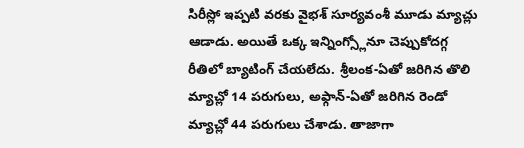సిరీస్లో ఇప్పటి వరకు వైభశ్ సూర్యవంశీ మూడు మ్యాచ్లు ఆడాడు. అయితే ఒక్క ఇన్నింగ్స్లోనూ చెప్పుకోదగ్గ రీతిలో బ్యాటింగ్ చేయలేదు. శ్రీలంక-ఏతో జరిగిన తొలి మ్యాచ్లో 14 పరుగులు, అఫ్గాన్-ఏతో జరిగిన రెండో మ్యాచ్లో 44 పరుగులు చేశాడు. తాజాగా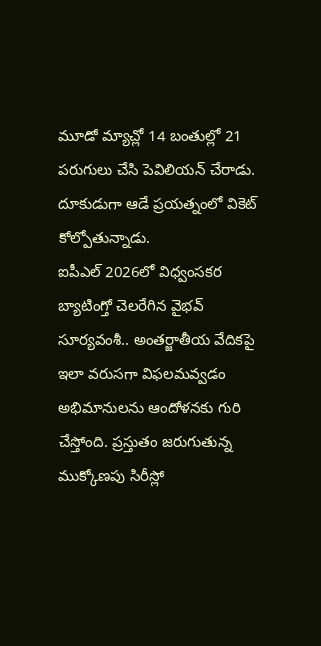మూడో మ్యాచ్లో 14 బంతుల్లో 21 పరుగులు చేసి పెవిలియన్ చేరాడు. దూకుడుగా ఆడే ప్రయత్నంలో వికెట్ కోల్పోతున్నాడు.
ఐపీఎల్ 2026లో విధ్వంసకర బ్యాటింగ్తో చెలరేగిన వైభవ్ సూర్యవంశీ.. అంతర్జాతీయ వేదికపై ఇలా వరుసగా విఫలమవ్వడం అభిమానులను ఆందోళనకు గురి చేస్తోంది. ప్రస్తుతం జరుగుతున్న ముక్కోణపు సిరీస్లో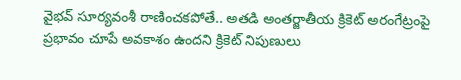వైభవ్ సూర్యవంశీ రాణించకపోతే.. అతడి అంతర్జాతీయ క్రికెట్ అరంగేట్రంపై ప్రభావం చూపే అవకాశం ఉందని క్రికెట్ నిపుణులు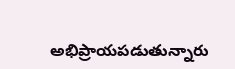అభిప్రాయపడుతున్నారు